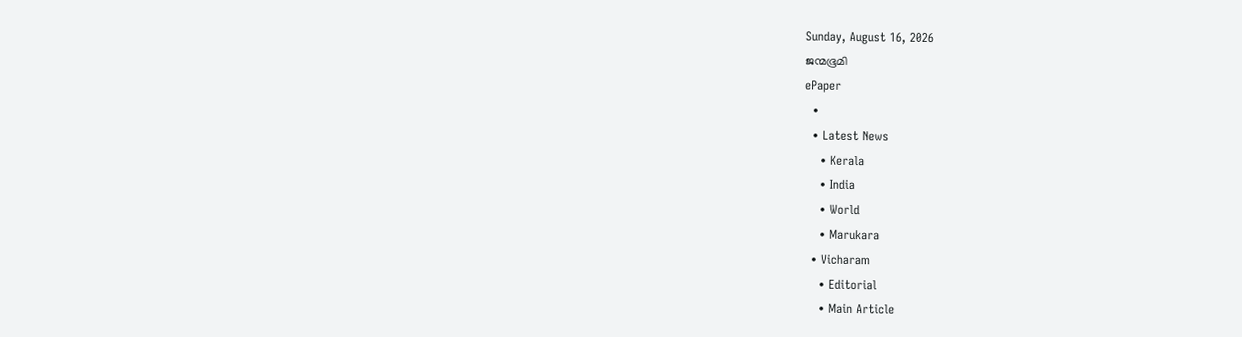Sunday, August 16, 2026
ജന്മഭൂമി
ePaper
  •
  • Latest News
    • Kerala
    • India
    • World
    • Marukara
  • Vicharam
    • Editorial
    • Main Article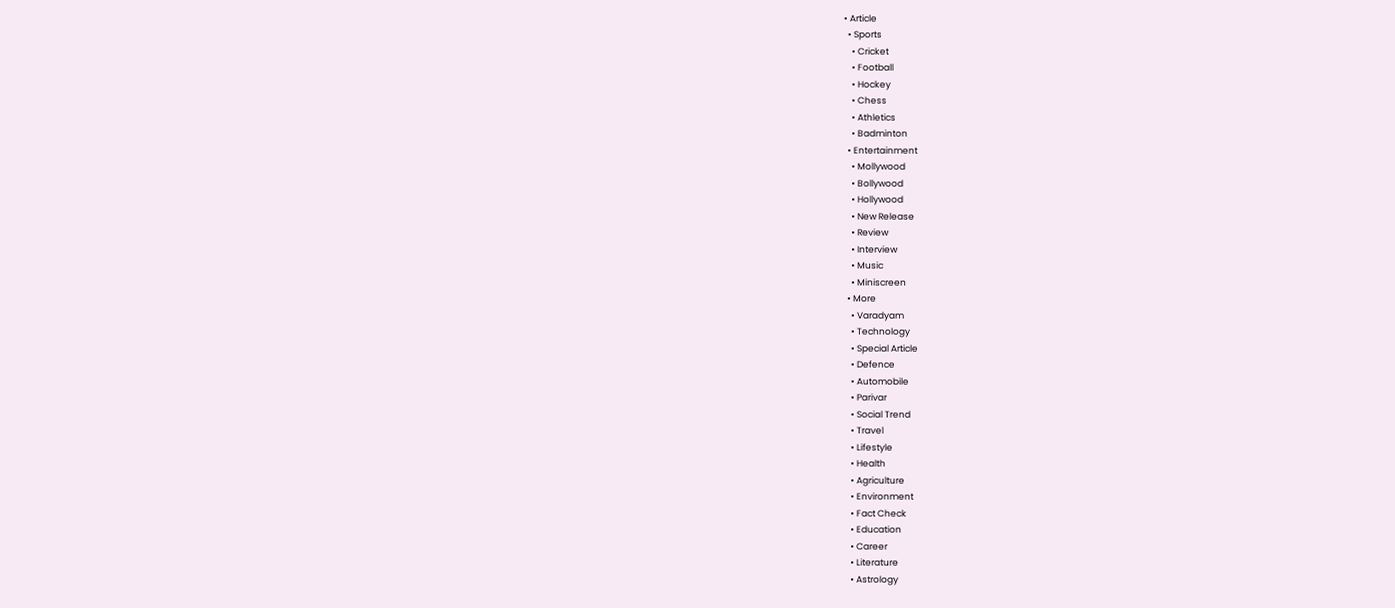• Article
  • Sports
    • Cricket
    • Football
    • Hockey
    • Chess
    • Athletics
    • Badminton
  • Entertainment
    • Mollywood
    • Bollywood
    • Hollywood
    • New Release
    • Review
    • Interview
    • Music
    • Miniscreen
  • More
    • Varadyam
    • Technology
    • Special Article
    • Defence
    • Automobile
    • Parivar
    • Social Trend
    • Travel
    • Lifestyle
    • Health
    • Agriculture
    • Environment
    • Fact Check
    • Education
    • Career
    • Literature
    • Astrology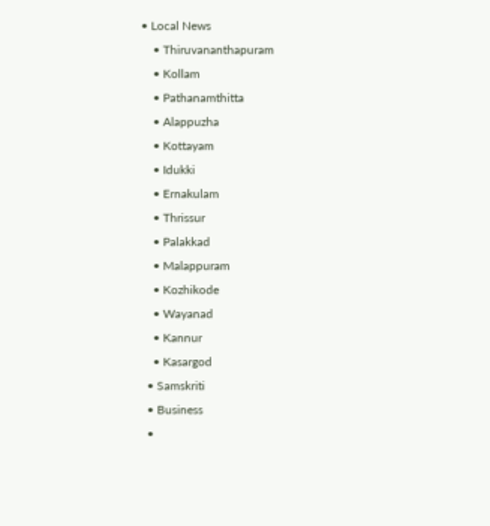• Local News
    • Thiruvananthapuram
    • Kollam
    • Pathanamthitta
    • Alappuzha
    • Kottayam
    • Idukki
    • Ernakulam
    • Thrissur
    • Palakkad
    • Malappuram
    • Kozhikode
    • Wayanad
    • Kannur
    • Kasargod
  • Samskriti
  • Business
  •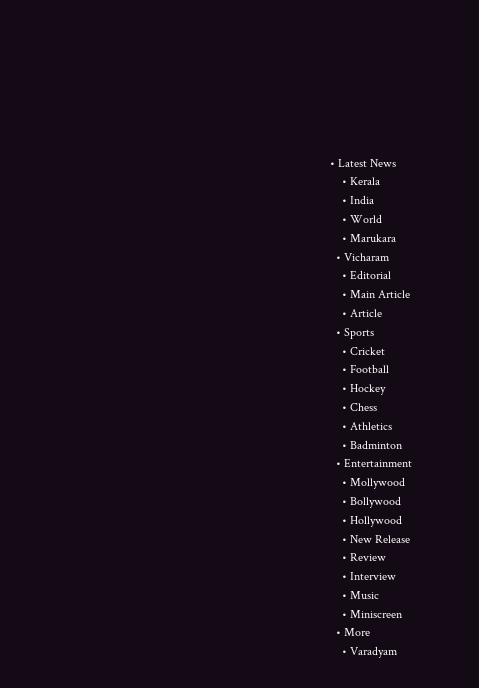• Latest News
    • Kerala
    • India
    • World
    • Marukara
  • Vicharam
    • Editorial
    • Main Article
    • Article
  • Sports
    • Cricket
    • Football
    • Hockey
    • Chess
    • Athletics
    • Badminton
  • Entertainment
    • Mollywood
    • Bollywood
    • Hollywood
    • New Release
    • Review
    • Interview
    • Music
    • Miniscreen
  • More
    • Varadyam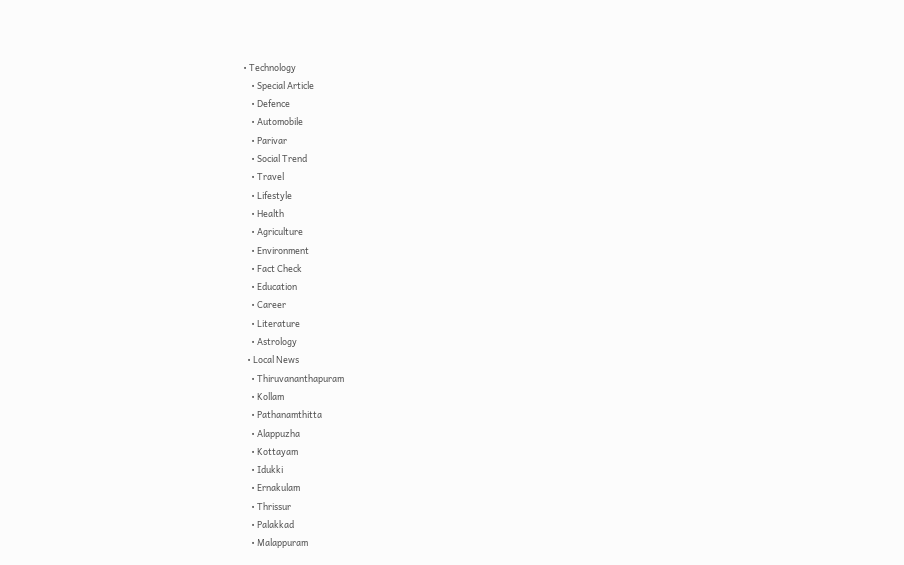• Technology
    • Special Article
    • Defence
    • Automobile
    • Parivar
    • Social Trend
    • Travel
    • Lifestyle
    • Health
    • Agriculture
    • Environment
    • Fact Check
    • Education
    • Career
    • Literature
    • Astrology
  • Local News
    • Thiruvananthapuram
    • Kollam
    • Pathanamthitta
    • Alappuzha
    • Kottayam
    • Idukki
    • Ernakulam
    • Thrissur
    • Palakkad
    • Malappuram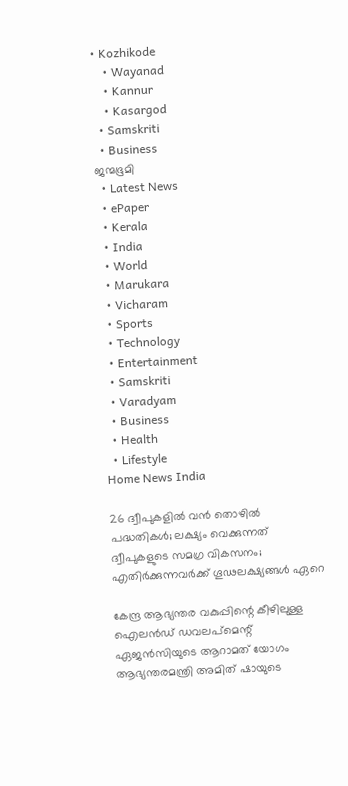• Kozhikode
    • Wayanad
    • Kannur
    • Kasargod
  • Samskriti
  • Business
ജന്മഭൂമി
  • Latest News
  • ePaper
  • Kerala
  • India
  • World
  • Marukara
  • Vicharam
  • Sports
  • Technology
  • Entertainment
  • Samskriti
  • Varadyam
  • Business
  • Health
  • Lifestyle
Home News India

26 ദ്വീപുകളില്‍ വന്‍ തൊഴില്‍ പദ്ധതികള്‍; ലക്ഷ്യം വെക്കുന്നത്‌ ദ്വീപുകളുടെ സമഗ്ര വികസനം; എതിര്‍ക്കുന്നവര്‍ക്ക് ഗൂഢലക്ഷ്യങ്ങള്‍ ഏറെ

കേന്ദ്ര ആഭ്യന്തര വകുപ്പിന്റെ കീഴിലുള്ള ഐലന്‍ഡ് ഡവലപ്‌മെന്റ് ഏജന്‍സിയുടെ ആറാമത് യോഗം ആഭ്യന്തരമന്ത്രി അമിത് ഷായുടെ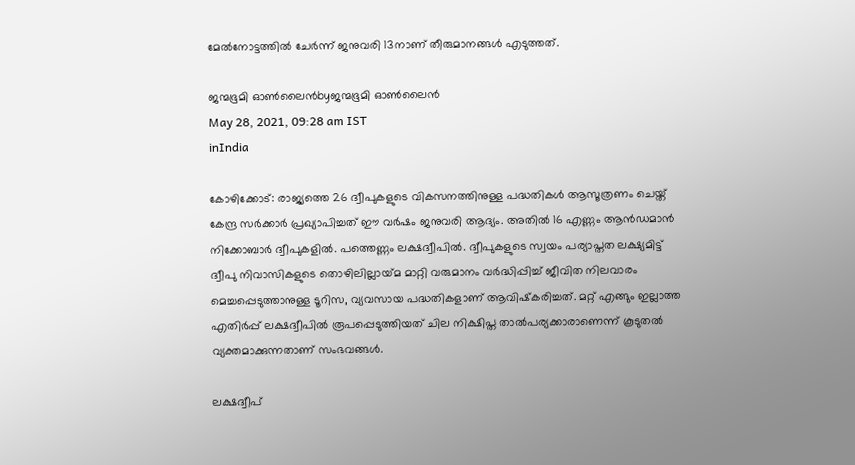മേല്‍നോട്ടത്തില്‍ ചേര്‍ന്ന് ജനുവരി 13നാണ് തീരുമാനങ്ങള്‍ എടുത്തത്.

ജന്മഭൂമി ഓണ്‍ലൈന്‍byജന്മഭൂമി ഓണ്‍ലൈന്‍
May 28, 2021, 09:28 am IST
inIndia

കോഴിക്കോട്: രാജ്യത്തെ 26 ദ്വീപുകളുടെ വികസനത്തിനുള്ള പദ്ധതികള്‍ ആസൂത്രണം ചെയ്ത് കേന്ദ്ര സര്‍ക്കാര്‍ പ്രഖ്യാപിച്ചത് ഈ വര്‍ഷം ജനുവരി ആദ്യം. അതില്‍ 16 എണ്ണം ആന്‍ഡമാന്‍ നിക്കോബാര്‍ ദ്വീപുകളില്‍. പത്തെണ്ണം ലക്ഷദ്വീപില്‍. ദ്വീപുകളുടെ സ്വയം പര്യാപ്തത ലക്ഷ്യമിട്ട് ദ്വീപു നിവാസികളുടെ തൊഴിലില്ലായ്‌മ മാറ്റി വരുമാനം വര്‍ദ്ധിപ്പിച്ച് ജീവിത നിലവാരം മെച്ചപ്പെടുത്താനുള്ള ടൂറിസ, വ്യവസായ പദ്ധതികളാണ് ആവിഷ്‌കരിച്ചത്. മറ്റ് എങ്ങും ഇല്ലാത്ത എതിര്‍പ്പ് ലക്ഷദ്വീപില്‍ രൂപപ്പെടുത്തിയത് ചില നിക്ഷിപ്ത താല്‍പര്യക്കാരാണെന്ന് കൂടുതല്‍ വ്യക്തമാക്കുന്നതാണ് സംഭവങ്ങള്‍.

ലക്ഷദ്വീപ്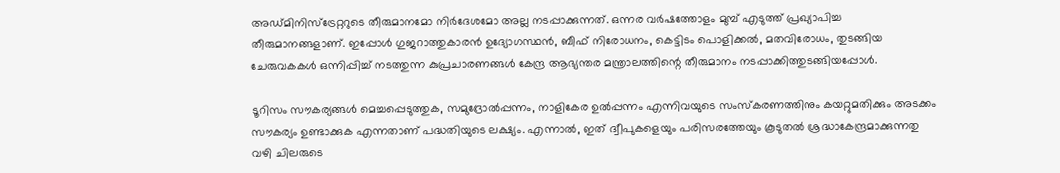അഡ്മിനിസ്‌ട്രേറ്ററുടെ തീരുമാനമോ നിര്‍ദേശമോ അല്ല നടപ്പാക്കുന്നത്. ഒന്നര വര്‍ഷത്തോളം മുമ്പ് എടുത്ത് പ്രഖ്യാപിച്ച തീരുമാനങ്ങളാണ്. ഇപ്പോള്‍ ഗുജറാത്തുകാരന്‍ ഉദ്യോഗസ്ഥന്‍, ബീഫ് നിരോധനം, കെട്ടിടം പൊളിക്കല്‍, മതവിരോധം, തുടങ്ങിയ ചേരുവകകള്‍ ഒന്നിപ്പിച്ച് നടത്തുന്ന കുപ്രചാരണങ്ങള്‍ കേന്ദ്ര ആഭ്യന്തര മന്ത്രാലത്തിന്റെ തീരുമാനം നടപ്പാക്കിത്തുടങ്ങിയപ്പോള്‍.

ടൂറിസം സൗകര്യങ്ങള്‍ മെച്ചപ്പെടുത്തുക, സമുദ്രോല്‍പ്പന്നം, നാളികേര ഉല്‍പ്പന്നം എന്നിവയുടെ സംസ്‌കരണത്തിനും കയറ്റുമതിക്കും അടക്കം സൗകര്യം ഉണ്ടാക്കുക എന്നതാണ് പദ്ധതിയുടെ ലക്ഷ്യം. എന്നാല്‍, ഇത് ദ്വീപുകളെയും പരിസരത്തേയും കൂടുതല്‍ ശ്രദ്ധാകേന്ദ്രമാക്കുന്നതു വഴി ചിലരുടെ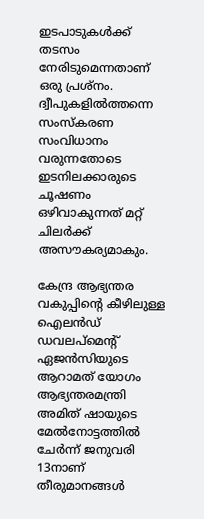ഇടപാടുകള്‍ക്ക് തടസം നേരിടുമെന്നതാണ് ഒരു പ്രശ്‌നം. ദ്വീപുകളില്‍ത്തന്നെ സംസ്‌കരണ സംവിധാനം വരുന്നതോടെ ഇടനിലക്കാരുടെ ചൂഷണം ഒഴിവാകുന്നത് മറ്റ് ചിലര്‍ക്ക് അസൗകര്യമാകും.

കേന്ദ്ര ആഭ്യന്തര വകുപ്പിന്റെ കീഴിലുള്ള ഐലന്‍ഡ് ഡവലപ്‌മെന്റ് ഏജന്‍സിയുടെ ആറാമത് യോഗം ആഭ്യന്തരമന്ത്രി അമിത് ഷായുടെ മേല്‍നോട്ടത്തില്‍ ചേര്‍ന്ന് ജനുവരി 13നാണ് തീരുമാനങ്ങള്‍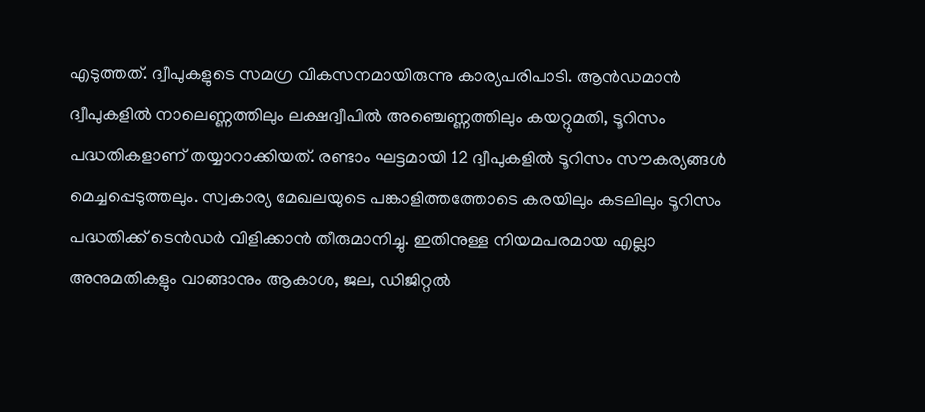എടുത്തത്. ദ്വീപുകളുടെ സമഗ്ര വികസനമായിരുന്നു കാര്യപരിപാടി. ആന്‍ഡമാന്‍ ദ്വീപുകളില്‍ നാലെണ്ണത്തിലും ലക്ഷദ്വീപില്‍ അഞ്ചെണ്ണത്തിലും കയറ്റുമതി, ടൂറിസം പദ്ധതികളാണ് തയ്യാറാക്കിയത്. രണ്ടാം ഘട്ടമായി 12 ദ്വീപുകളില്‍ ടൂറിസം സൗകര്യങ്ങള്‍ മെച്ചപ്പെടുത്തലും. സ്വകാര്യ മേഖലയുടെ പങ്കാളിത്തത്തോടെ കരയിലും കടലിലും ടൂറിസം പദ്ധതിക്ക് ടെന്‍ഡര്‍ വിളിക്കാന്‍ തീരുമാനിച്ചു. ഇതിനുള്ള നിയമപരമായ എല്ലാ അനുമതികളും വാങ്ങാനും ആകാശ, ജല, ഡിജിറ്റല്‍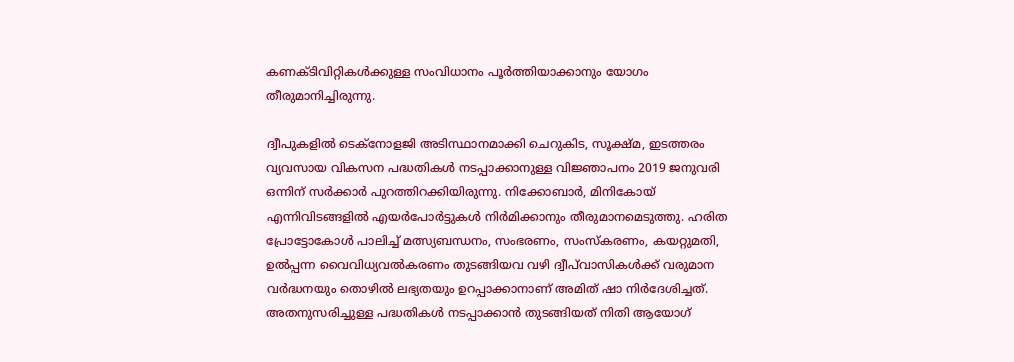കണക്ടിവിറ്റികള്‍ക്കുള്ള സംവിധാനം പൂര്‍ത്തിയാക്കാനും യോഗം തീരുമാനിച്ചിരുന്നു.

ദ്വീപുകളില്‍ ടെക്‌നോളജി അടിസ്ഥാനമാക്കി ചെറുകിട, സൂക്ഷ്മ, ഇടത്തരം വ്യവസായ വികസന പദ്ധതികള്‍ നടപ്പാക്കാനുള്ള വിജ്ഞാപനം 2019 ജനുവരി ഒന്നിന് സര്‍ക്കാര്‍ പുറത്തിറക്കിയിരുന്നു. നിക്കോബാര്‍, മിനികോയ് എന്നിവിടങ്ങളില്‍ എയര്‍പോര്‍ട്ടുകള്‍ നിര്‍മിക്കാനും തീരുമാനമെടുത്തു. ഹരിത പ്രോട്ടോകോള്‍ പാലിച്ച് മത്സ്യബന്ധനം, സംഭരണം, സംസ്‌കരണം, കയറ്റുമതി, ഉല്‍പ്പന്ന വൈവിധ്യവല്‍കരണം തുടങ്ങിയവ വഴി ദ്വീപ്‌വാസികള്‍ക്ക് വരുമാന വര്‍ദ്ധനയും തൊഴില്‍ ലഭ്യതയും ഉറപ്പാക്കാനാണ് അമിത് ഷാ നിര്‍ദേശിച്ചത്. അതനുസരിച്ചുള്ള പദ്ധതികള്‍ നടപ്പാക്കാന്‍ തുടങ്ങിയത് നിതി ആയോഗ്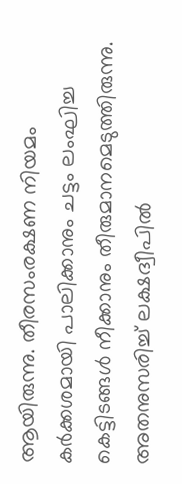ആയിരുന്നു. തീരസംരക്ഷണ നിയമം കര്‍ക്കശമായി പാലിക്കാനും ചട്ടം ലംഘിച്ച കെട്ടിടങ്ങള്‍ നീക്കാനും തീരുമാനമെടുത്തിരുന്നു. അതനുസരിച്ച് ലക്ഷദ്വീപില്‍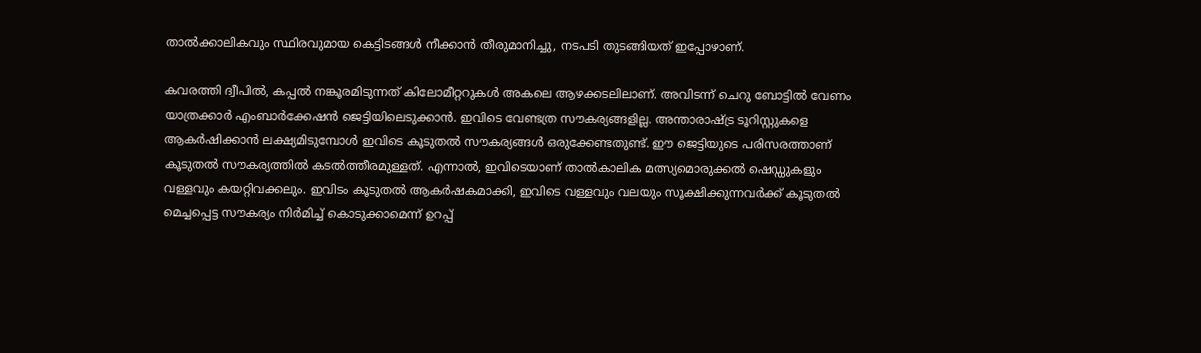താല്‍ക്കാലികവും സ്ഥിരവുമായ കെട്ടിടങ്ങള്‍ നീക്കാന്‍ തീരുമാനിച്ചു, നടപടി തുടങ്ങിയത് ഇപ്പോഴാണ്.

കവരത്തി ദ്വീപില്‍, കപ്പല്‍ നങ്കൂരമിടുന്നത് കിലോമീറ്ററുകള്‍ അകലെ ആഴക്കടലിലാണ്. അവിടന്ന് ചെറു ബോട്ടില്‍ വേണം യാത്രക്കാര്‍ എംബാര്‍ക്കേഷന്‍ ജെട്ടിയിലെടുക്കാന്‍. ഇവിടെ വേണ്ടത്ര സൗകര്യങ്ങളില്ല. അന്താരാഷ്‌ട്ര ടൂറിസ്റ്റുകളെ ആകര്‍ഷിക്കാന്‍ ലക്ഷ്യമിടുമ്പോള്‍ ഇവിടെ കൂടുതല്‍ സൗകര്യങ്ങള്‍ ഒരുക്കേണ്ടതുണ്ട്. ഈ ജെട്ടിയുടെ പരിസരത്താണ് കൂടുതല്‍ സൗകര്യത്തില്‍ കടല്‍ത്തീരമുള്ളത്. എന്നാല്‍, ഇവിടെയാണ് താല്‍കാലിക മത്സ്യമൊരുക്കല്‍ ഷെഡ്ഡുകളും വള്ളവും കയറ്റിവക്കലും. ഇവിടം കൂടുതല്‍ ആകര്‍ഷകമാക്കി, ഇവിടെ വള്ളവും വലയും സൂക്ഷിക്കുന്നവര്‍ക്ക് കൂടുതല്‍ മെച്ചപ്പെട്ട സൗകര്യം നിര്‍മിച്ച് കൊടുക്കാമെന്ന് ഉറപ്പ്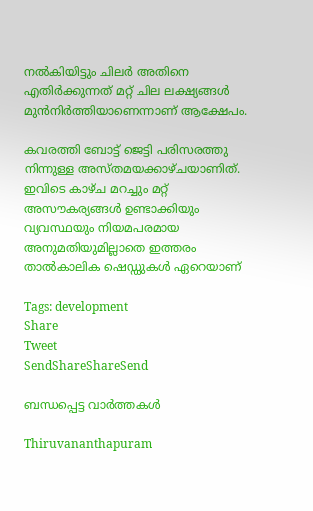നല്‍കിയിട്ടും ചിലര്‍ അതിനെ എതിര്‍ക്കുന്നത് മറ്റ് ചില ലക്ഷ്യങ്ങള്‍ മുന്‍നിര്‍ത്തിയാണെന്നാണ് ആക്ഷേപം.

കവരത്തി ബോട്ട് ജെട്ടി പരിസരത്തു നിന്നുള്ള അസ്തമയക്കാഴ്ചയാണിത്. ഇവിടെ കാഴ്ച മറച്ചും മറ്റ് അസൗകര്യങ്ങള്‍ ഉണ്ടാക്കിയും വ്യവസ്ഥയും നിയമപരമായ അനുമതിയുമില്ലാതെ ഇത്തരം താല്‍കാലിക ഷെഡ്ഡുകള്‍ ഏറെയാണ്‌

Tags: development
Share
Tweet
SendShareShareSend

ബന്ധപ്പെട്ട വാര്‍ത്തകള്‍

Thiruvananthapuram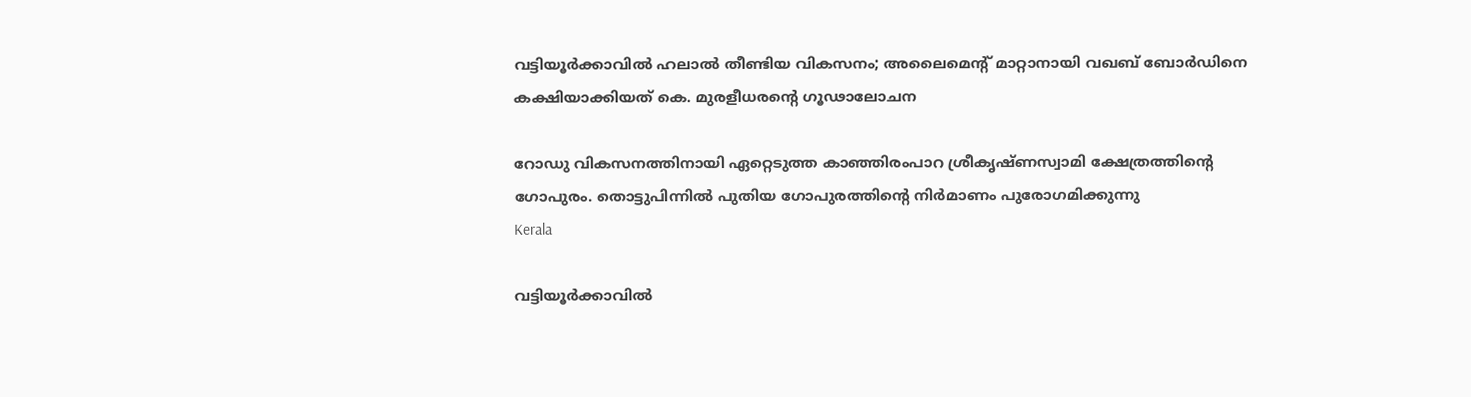വട്ടിയൂര്‍ക്കാവില്‍ ഹലാല്‍ തീണ്ടിയ വികസനം; അലൈമെന്റ് മാറ്റാനായി വഖബ് ബോര്‍ഡിനെ കക്ഷിയാക്കിയത് കെ. മുരളീധരന്റെ ഗൂഢാലോചന

റോഡു വികസനത്തിനായി ഏറ്റെടുത്ത കാഞ്ഞിരംപാറ ശ്രീകൃഷ്ണസ്വാമി ക്ഷേത്രത്തിന്റെ ഗോപുരം. തൊട്ടുപിന്നില്‍ പുതിയ ഗോപുരത്തിന്റെ നിര്‍മാണം പുരോഗമിക്കുന്നു
Kerala

വട്ടിയൂർക്കാവിൽ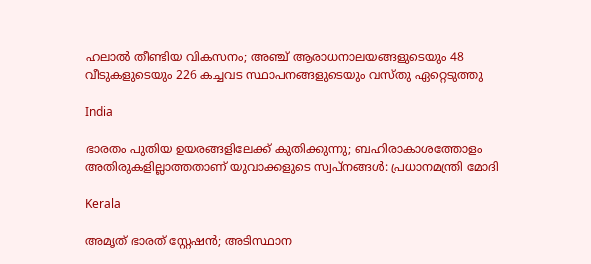ഹലാൽ തീണ്ടിയ വികസനം; അഞ്ച് ആരാധനാലയങ്ങളുടെയും 48 വീടുകളുടെയും 226 കച്ചവട സ്ഥാപനങ്ങളുടെയും വസ്തു ഏറ്റെടുത്തു

India

ഭാരതം പുതിയ ഉയരങ്ങളിലേക്ക് കുതിക്കുന്നു; ബഹിരാകാശത്തോളം അതിരുകളില്ലാത്തതാണ് യുവാക്കളുടെ സ്വപ്നങ്ങൾ: പ്രധാനമന്ത്രി മോദി

Kerala

അമൃത് ഭാരത് സ്റ്റേഷൻ; അടിസ്ഥാന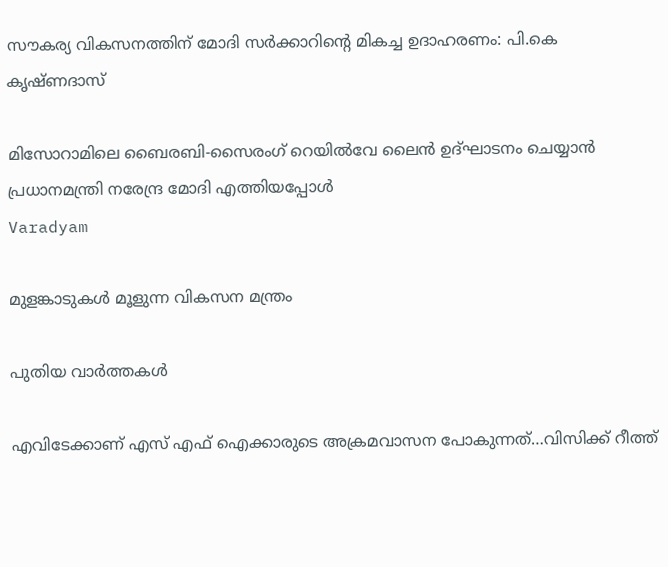സൗകര്യ വികസനത്തിന് മോദി സർക്കാറിന്റെ മികച്ച ഉദാഹരണം: പി.കെ കൃഷ്ണദാസ്

മിസോറാമിലെ ബൈരബി-സൈരംഗ് റെയില്‍വേ ലൈന്‍ ഉദ്ഘാടനം ചെയ്യാന്‍ പ്രധാനമന്ത്രി നരേന്ദ്ര മോദി എത്തിയപ്പോള്‍
Varadyam

മുളങ്കാടുകള്‍ മൂളുന്ന വികസന മന്ത്രം

പുതിയ വാര്‍ത്തകള്‍

എവിടേക്കാണ് എസ് എഫ് ഐക്കാരുടെ അക്രമവാസന പോകുന്നത്…വിസിക്ക് റീത്ത്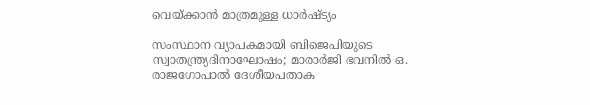വെയ്‌ക്കാന്‍ മാത്രമുള്ള ധാര്‍ഷ്ട്യം

സംസ്ഥാന വ്യാപകമായി ബിജെപിയുടെ സ്വാതന്ത്ര്യദിനാഘോഷം; മാരാർജി ഭവനിൽ ഒ. രാജഗോപാൽ ദേശീയപതാക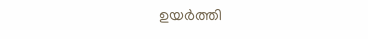ഉയർത്തി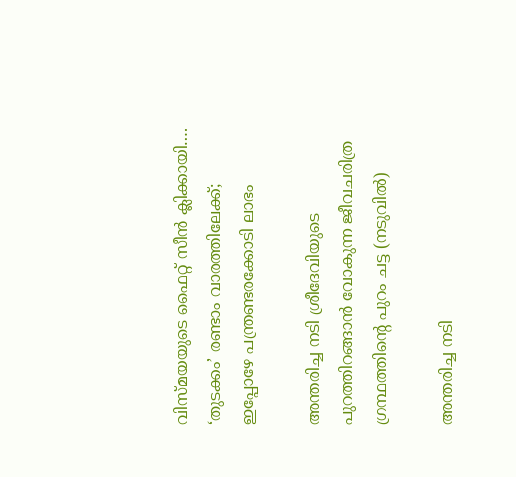വിസ്‍മയയുടെ ഫൈറ്റ് സീന്‍ ക്ലിക്കായി…. ‘തുടക്കം’ രണ്ടാം വാരത്തിലേക്ക്; ഇപ്പോഴേ പന്ത്രണ്ടരക്കോടി ലാഭം

അന്തരിച്ച നടി ശ്രീദേവിയുടെ പുറത്തിറങ്ങാന്‍ വോകുന്ന ജീവചരിത്ര ഗ്രന്ഥത്തിന്‍റെ പുറം ചട്ട (നടുവില്‍)

അന്തരിച്ച നടി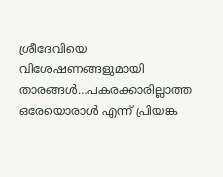ശ്രീദേവിയെ വിശേഷണങ്ങളുമായി താരങ്ങള്‍…പകരക്കാരില്ലാത്ത ഒരേയൊരാള്‍ എന്ന് പ്രിയങ്ക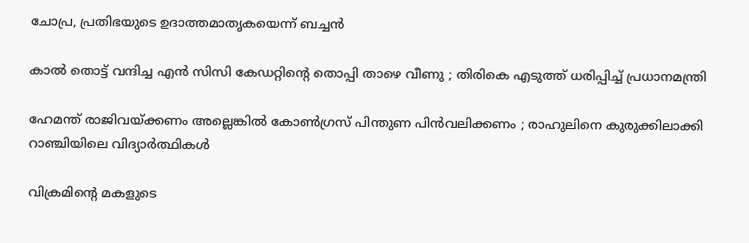ചോപ്ര, പ്രതിഭയുടെ ഉദാത്തമാതൃകയെന്ന് ബച്ചന്‍

കാൽ തൊട്ട് വന്ദിച്ച എൻ സിസി കേഡറ്റിന്റെ തൊപ്പി താഴെ വീണു ; തിരികെ എടുത്ത് ധരിപ്പിച്ച് പ്രധാനമന്ത്രി

ഹേമന്ത് രാജിവയ്‌ക്കണം അല്ലെങ്കിൽ കോൺഗ്രസ് പിന്തുണ പിൻവലിക്കണം ; രാഹുലിനെ കുരുക്കിലാക്കി റാഞ്ചിയിലെ വിദ്യാർത്ഥികൾ

വിക്രമിന്‍റെ മകളുടെ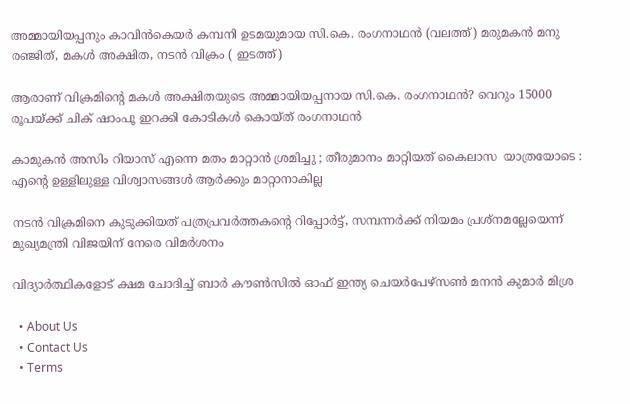അമ്മായിയപ്പനും കാവിന്‍കെയര്‍ കമ്പനി ഉടമയുമായ സി.കെ. രംഗനാഥന്‍ (വലത്ത്) മരുമകന്‍ മനു രഞ്ജിത്, മകള്‍ അക്ഷിത, നടന്‍ വിക്രം ( ഇടത്ത്)

ആരാണ് വിക്രമിന്റെ മകള്‍ അക്ഷിതയുടെ അമ്മായിയപ്പനായ സി.കെ. രംഗനാഥന്‍? വെറും 15000 രൂപയ്‌ക്ക് ചിക് ഷാംപൂ ഇറക്കി കോടികള്‍ കൊയ്ത് രംഗനാഥന്‍

കാമുകൻ അസിം റിയാസ് എന്നെ മതം മാറ്റാൻ ശ്രമിച്ചു ; തീരുമാനം മാറ്റിയത് കൈലാസ  യാത്രയോടെ : എന്റെ ഉള്ളിലുള്ള വിശ്വാസങ്ങൾ ആർക്കും മാറ്റാനാകില്ല

നടന്‍ വിക്രമിനെ കുടുക്കിയത് പത്രപ്രവര്‍ത്തകന്റെ റിപ്പോര്‍ട്ട്, സമ്പന്നര്‍ക്ക് നിയമം പ്രശ്നമല്ലേയെന്ന് മുഖ്യമന്ത്രി വിജയിന് നേരെ വിമര്‍ശനം

വിദ്യാര്‍ത്ഥികളോട് ക്ഷമ ചോദിച്ച് ബാര്‍ കൗണ്‍സില്‍ ഓഫ് ഇന്ത്യ ചെയര്‍പേഴ്സണ്‍ മനന്‍ കുമാര്‍ മിശ്ര

  • About Us
  • Contact Us
  • Terms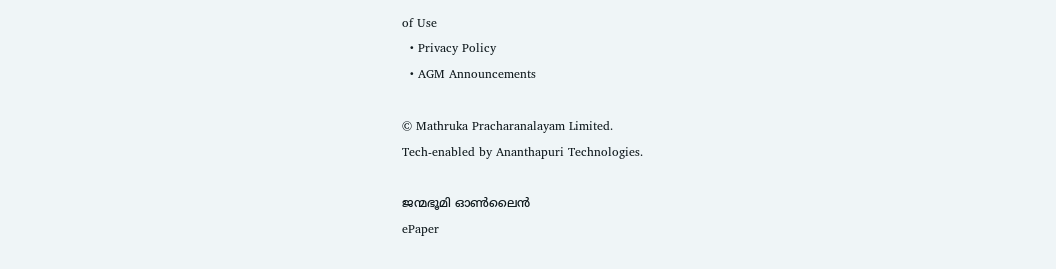of Use
  • Privacy Policy
  • AGM Announcements

© Mathruka Pracharanalayam Limited.
Tech-enabled by Ananthapuri Technologies.

ജന്മഭൂമി ഓണ്‍ലൈന്‍
ePaper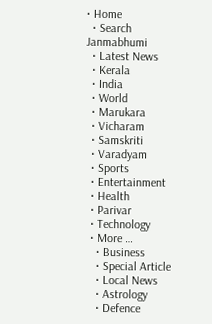• Home
  • Search Janmabhumi
  • Latest News
  • Kerala
  • India
  • World
  • Marukara
  • Vicharam
  • Samskriti
  • Varadyam
  • Sports
  • Entertainment
  • Health
  • Parivar
  • Technology
  • More …
    • Business
    • Special Article
    • Local News
    • Astrology
    • Defence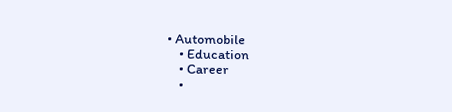• Automobile
    • Education
    • Career
    •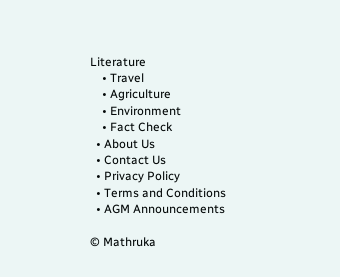Literature
    • Travel
    • Agriculture
    • Environment
    • Fact Check
  • About Us
  • Contact Us
  • Privacy Policy
  • Terms and Conditions
  • AGM Announcements

© Mathruka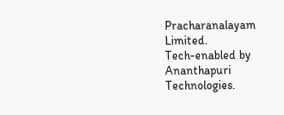Pracharanalayam Limited.
Tech-enabled by Ananthapuri Technologies.